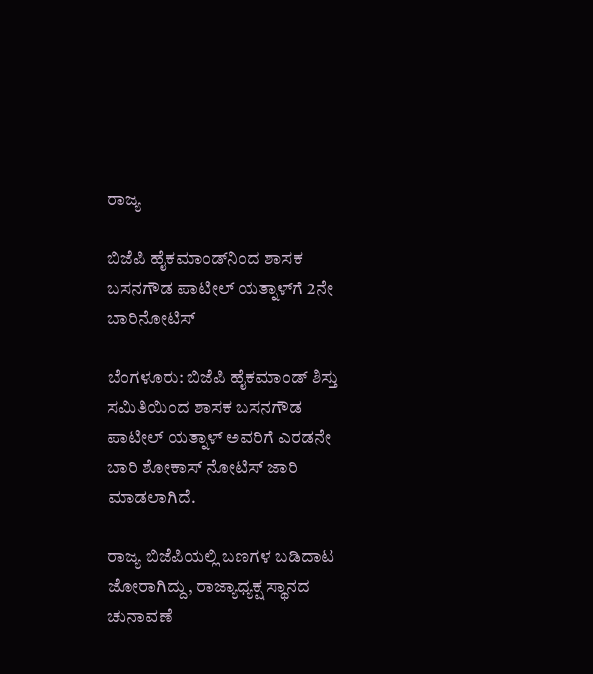ರಾಜ್ಯ

ಬಿಜೆಪಿ ಹೈಕಮಾಂಡ್‌ನಿಂದ ಶಾಸಕ ಬಸನಗೌಡ ಪಾಟೀಲ್‌ ಯತ್ನಾಳ್‌ಗೆ 2ನೇ ಬಾರಿನೋಟಿಸ್‌

ಬೆಂಗಳೂರು: ಬಿಜೆಪಿ ಹೈಕಮಾಂಡ್‌ ಶಿಸ್ತು ಸಮಿತಿಯಿಂದ ಶಾಸಕ ಬಸನಗೌಡ ಪಾಟೀಲ್‌ ಯತ್ನಾಳ್‌ ಅವರಿಗೆ ಎರಡನೇ ಬಾರಿ ಶೋಕಾಸ್‌ ನೋಟಿಸ್‌ ಜಾರಿ ಮಾಡಲಾಗಿದೆ.

ರಾಜ್ಯ ಬಿಜೆಪಿಯಲ್ಲಿ ಬಣಗಳ ಬಡಿದಾಟ ಜೋರಾಗಿದ್ದು, ರಾಜ್ಯಾಧ್ಯಕ್ಷ ಸ್ಥಾನದ ಚುನಾವಣೆ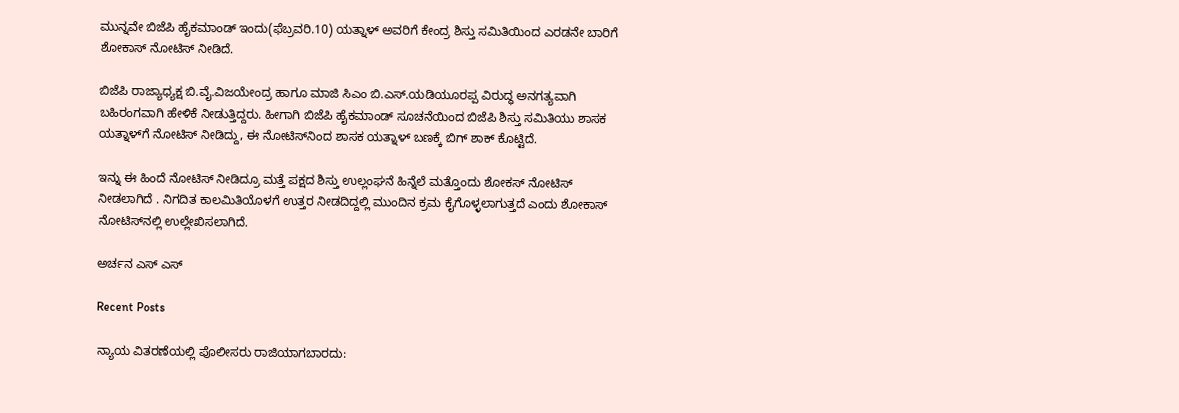ಮುನ್ನವೇ ಬಿಜೆಪಿ ಹೈಕಮಾಂಡ್‌ ಇಂದು(ಫೆಬ್ರವರಿ.10) ಯತ್ನಾಳ್‌ ಅವರಿಗೆ ಕೇಂದ್ರ ಶಿಸ್ತು ಸಮಿತಿಯಿಂದ ಎರಡನೇ ಬಾರಿಗೆ ಶೋಕಾಸ್‌ ನೋಟಿಸ್‌ ನೀಡಿದೆ.

ಬಿಜೆಪಿ ರಾಜ್ಯಾಧ್ಯಕ್ಷ ಬಿ.ವೈ.ವಿಜಯೇಂದ್ರ ಹಾಗೂ ಮಾಜಿ ಸಿಎಂ ಬಿ.ಎಸ್‌.ಯಡಿಯೂರಪ್ಪ ವಿರುದ್ಧ ಅನಗತ್ಯವಾಗಿ ಬಹಿರಂಗವಾಗಿ ಹೇಳಿಕೆ ನೀಡುತ್ತಿದ್ದರು. ಹೀಗಾಗಿ ಬಿಜೆಪಿ ಹೈಕಮಾಂಡ್ ಸೂಚನೆಯಿಂದ ಬಿಜೆಪಿ ಶಿಸ್ತು ಸಮಿತಿಯು ಶಾಸಕ ಯತ್ನಾಳ್‌ಗೆ ನೋಟಿಸ್‌ ನೀಡಿದ್ದು, ಈ ನೋಟಿಸ್‌ನಿಂದ ಶಾಸಕ ಯತ್ನಾಳ್‌ ಬಣಕ್ಕೆ ಬಿಗ್‌ ಶಾಕ್‌ ಕೊಟ್ಟಿದೆ.

ಇನ್ನು ಈ ಹಿಂದೆ ನೋಟಿಸ್ ನೀಡಿದ್ರೂ ಮತ್ತೆ ಪಕ್ಷದ ಶಿಸ್ತು ಉಲ್ಲಂಘನೆ ಹಿನ್ನೆಲೆ ಮತ್ತೊಂದು ಶೋಕಸ್ ನೋಟಿಸ್ ನೀಡಲಾಗಿದೆ . ನಿಗದಿತ ಕಾಲಮಿತಿಯೊಳಗೆ ಉತ್ತರ ನೀಡದಿದ್ದಲ್ಲಿ ಮುಂದಿನ ಕ್ರಮ ಕೈಗೊಳ್ಳಲಾಗುತ್ತದೆ ಎಂದು ಶೋಕಾಸ್ ನೋಟಿಸ್‌ನಲ್ಲಿ ಉಲ್ಲೇಖಿಸಲಾಗಿದೆ.

ಅರ್ಚನ ಎಸ್‌ ಎಸ್

Recent Posts

ನ್ಯಾಯ ವಿತರಣೆಯಲ್ಲಿ ಪೊಲೀಸರು ರಾಜಿಯಾಗಬಾರದು: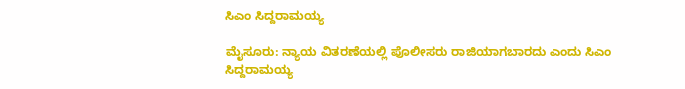ಸಿಎಂ ಸಿದ್ದರಾಮಯ್ಯ

ಮೈಸೂರು: ನ್ಯಾಯ ವಿತರಣೆಯಲ್ಲಿ ಪೊಲೀಸರು ರಾಜಿಯಾಗಬಾರದು ಎಂದು ಸಿಎಂ ಸಿದ್ದರಾಮಯ್ಯ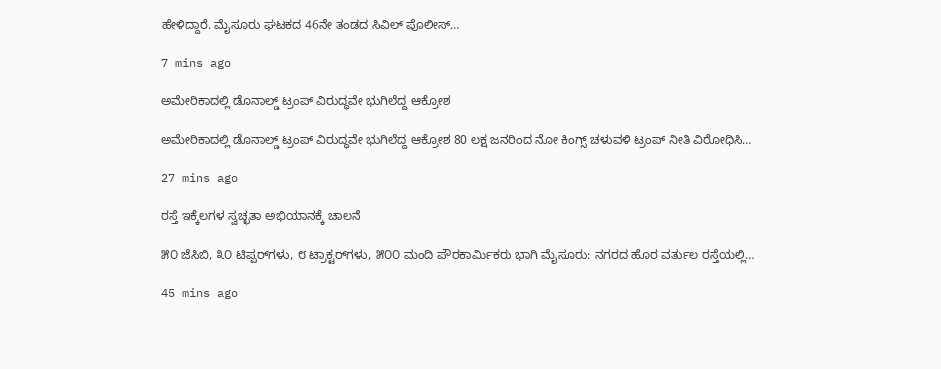ಹೇಳಿದ್ದಾರೆ. ಮೈಸೂರು ಘಟಕದ 46ನೇ ತಂಡದ ಸಿವಿಲ್‌ ಪೊಲೀಸ್‌…

7 mins ago

ಅಮೇರಿಕಾದಲ್ಲಿ ಡೊನಾಲ್ಡ್‌ ಟ್ರಂಪ್‌ ವಿರುದ್ಧವೇ ಭುಗಿಲೆದ್ದ ಆಕ್ರೋಶ

ಅಮೇರಿಕಾದಲ್ಲಿ ಡೊನಾಲ್ಡ್‌ ಟ್ರಂಪ್‌ ವಿರುದ್ಧವೇ ಭುಗಿಲೆದ್ದ ಆಕ್ರೋಶ 80 ಲಕ್ಷ ಜನರಿಂದ ನೋ ಕಿಂಗ್ಸ್‌ ಚಳುವಳಿ ಟ್ರಂಪ್‌ ನೀತಿ ವಿರೋಧಿಸಿ…

27 mins ago

ರಸ್ತೆ ಇಕ್ಕೆಲಗಳ ಸ್ವಚ್ಛತಾ ಅಭಿಯಾನಕ್ಕೆ ಚಾಲನೆ

೫೦ ಜೆಸಿಬಿ, ೩೦ ಟಿಪ್ಪರ್‌ಗಳು, ೮ ಟ್ರಾಕ್ಟರ್‌ಗಳು, ೫೦೦ ಮಂದಿ ಪೌರಕಾರ್ಮಿಕರು ಭಾಗಿ ಮೈಸೂರು: ನಗರದ ಹೊರ ವರ್ತುಲ ರಸ್ತೆಯಲ್ಲಿ…

45 mins ago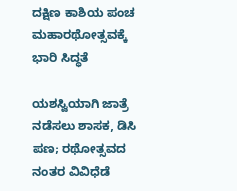ದಕ್ಷಿಣ ಕಾಶಿಯ ಪಂಚ ಮಹಾರಥೋತ್ಸವಕ್ಕೆ ಭಾರಿ ಸಿದ್ಧತೆ

ಯಶಸ್ವಿಯಾಗಿ ಜಾತ್ರೆ ನಡೆಸಲು ಶಾಸಕ, ಡಿಸಿ ಪಣ; ರಥೋತ್ಸವದ ನಂತರ ವಿವಿಧೆಡೆ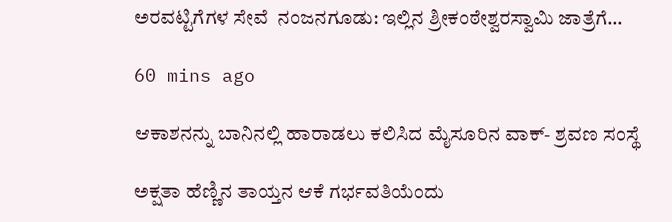ಅರವಟ್ಟಿಗೆಗಳ ಸೇವೆ  ನಂಜನಗೂಡು: ಇಲ್ಲಿನ ಶ್ರೀಕಂಠೇಶ್ವರಸ್ವಾಮಿ ಜಾತ್ರೆಗೆ…

60 mins ago

ಆಕಾಶನನ್ನು ಬಾನಿನಲ್ಲಿ ಹಾರಾಡಲು ಕಲಿಸಿದ ಮೈಸೂರಿನ ವಾಕ್- ಶ್ರವಣ ಸಂಸ್ಥೆ

ಅಕ್ಷತಾ ಹೆಣ್ಣಿನ ತಾಯ್ತನ ಆಕೆ ಗರ್ಭವತಿಯೆಂದು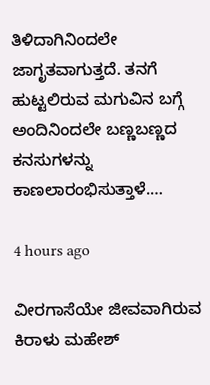ತಿಳಿದಾಗಿನಿಂದಲೇ ಜಾಗೃತವಾಗುತ್ತದೆ. ತನಗೆ ಹುಟ್ಟಲಿರುವ ಮಗುವಿನ ಬಗ್ಗೆ ಅಂದಿನಿಂದಲೇ ಬಣ್ಣಬಣ್ಣದ ಕನಸುಗಳನ್ನು ಕಾಣಲಾರಂಭಿಸುತ್ತಾಳೆ.…

4 hours ago

ವೀರಗಾಸೆಯೇ ಜೀವವಾಗಿರುವ ಕಿರಾಳು ಮಹೇಶ್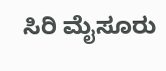ಸಿರಿ ಮೈಸೂರು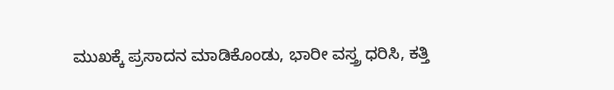ಮುಖಕ್ಕೆ ಪ್ರಸಾದನ ಮಾಡಿಕೊಂಡು, ಭಾರೀ ವಸ್ತ್ರ ಧರಿಸಿ, ಕತ್ತಿ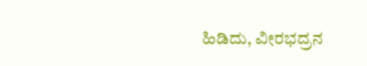ಹಿಡಿದು, ವೀರಭದ್ರನ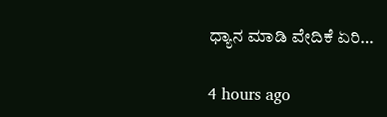ಧ್ಯಾನ ಮಾಡಿ ವೇದಿಕೆ ಏರಿ…

4 hours ago